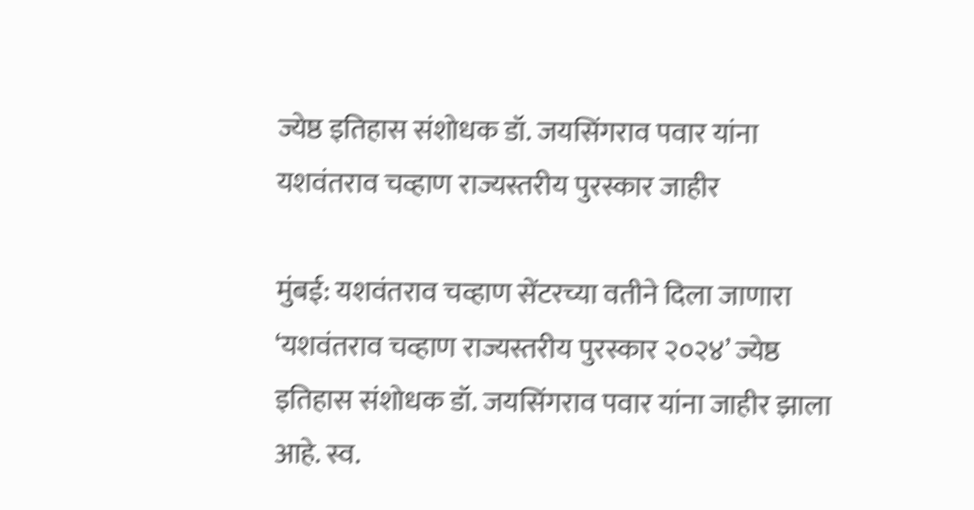ज्येष्ठ इतिहास संशोधक डॉ. जयसिंगराव पवार यांना यशवंतराव चव्हाण राज्यस्तरीय पुरस्कार जाहीर

मुंबई: यशवंतराव चव्हाण सेंटरच्या वतीने दिला जाणारा ‘यशवंतराव चव्हाण राज्यस्तरीय पुरस्कार २०२४’ ज्येष्ठ इतिहास संशोधक डॉ. जयसिंगराव पवार यांना जाहीर झाला आहे. स्व.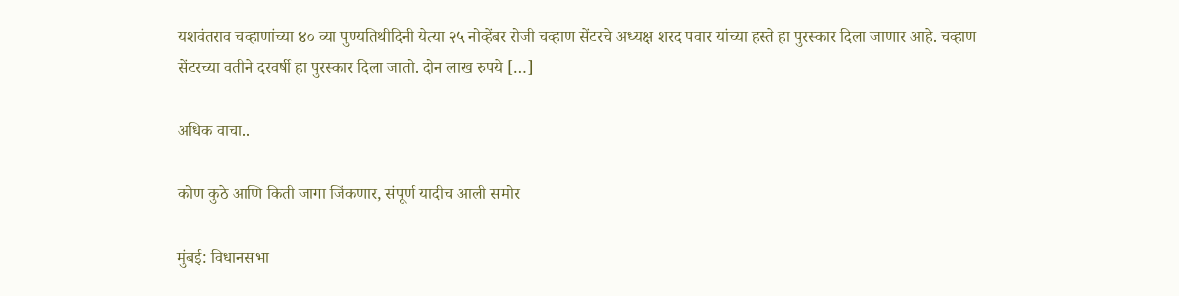यशवंतराव चव्हाणांच्या ४० व्या पुण्यतिथीदिनी येत्या २५ नोव्हेंबर रोजी चव्हाण सेंटरचे अध्यक्ष शरद पवार यांच्या हस्ते हा पुरस्कार दिला जाणार आहे. चव्हाण सेंटरच्या वतीने दरवर्षी हा पुरस्कार दिला जातो. दोन लाख रुपये […]

अधिक वाचा..

कोण कुठे आणि किती जागा जिंकणार, संपूर्ण यादीच आली समोर

मुंबई: विधानसभा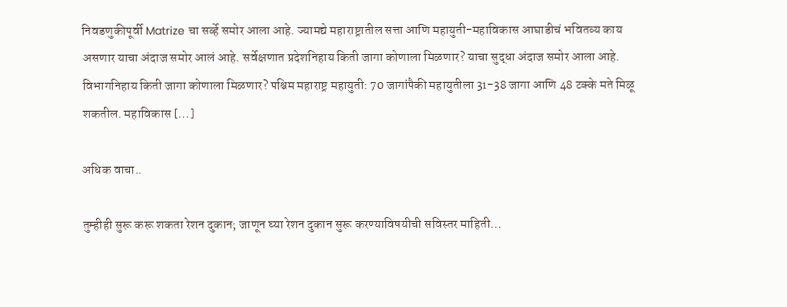निवडणुकीपूर्वी Matrize चा सर्व्हे समोर आला आहे. ज्यामद्ये महाराष्ट्रातील सत्ता आणि महायुती-महाविकास आघाडीचं भवितव्य काय असणार याचा अंदाज समोर आलं आहे. सर्वेक्षणात प्रदेशनिहाय किती जागा कोणाला मिळणार? याचा सुद्धा अंदाज समोर आला आहे. विभागनिहाय किती जागा कोणाला मिळणार? पश्चिम महाराष्ट्र महायुती: 70 जागांपैकी महायुतीला 31-38 जागा आणि 48 टक्के मते मिळू शकतील. महाविकास […]

अधिक वाचा..

तुम्हीही सुरू करू शकता रेशन दुकान; जाणून घ्या रेशन दुकान सुरू करण्याविषयीची सविस्तर माहिती…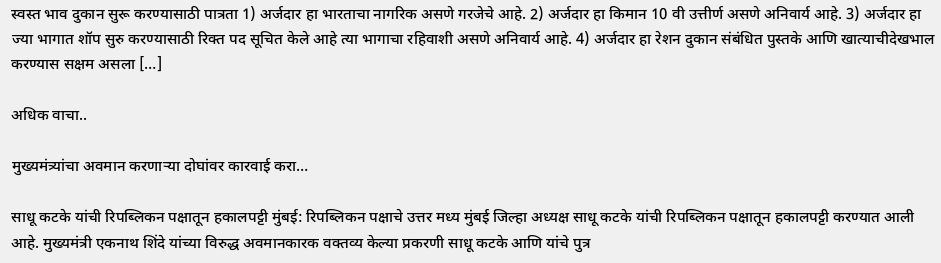स्वस्त भाव दुकान सुरू करण्यासाठी पात्रता 1) अर्जदार हा भारताचा नागरिक असणे गरजेचे आहे. 2) अर्जदार हा किमान 10 वी उत्तीर्ण असणे अनिवार्य आहे. 3) अर्जदार हा ज्या भागात शॉप सुरु करण्यासाठी रिक्त पद सूचित केले आहे त्या भागाचा रहिवाशी असणे अनिवार्य आहे. 4) अर्जदार हा रेशन दुकान संबंधित पुस्तके आणि खात्याचीदेखभाल करण्यास सक्षम असला […]

अधिक वाचा..

मुख्यमंत्र्यांचा अवमान करणाऱ्या दोघांवर कारवाई करा…

साधू कटके यांची रिपब्लिकन पक्षातून हकालपट्टी मुंबई: रिपब्लिकन पक्षाचे उत्तर मध्य मुंबई जिल्हा अध्यक्ष साधू कटके यांची रिपब्लिकन पक्षातून हकालपट्टी करण्यात आली आहे. मुख्यमंत्री एकनाथ शिंदे यांच्या विरुद्ध अवमानकारक वक्तव्य केल्या प्रकरणी साधू कटके आणि यांचे पुत्र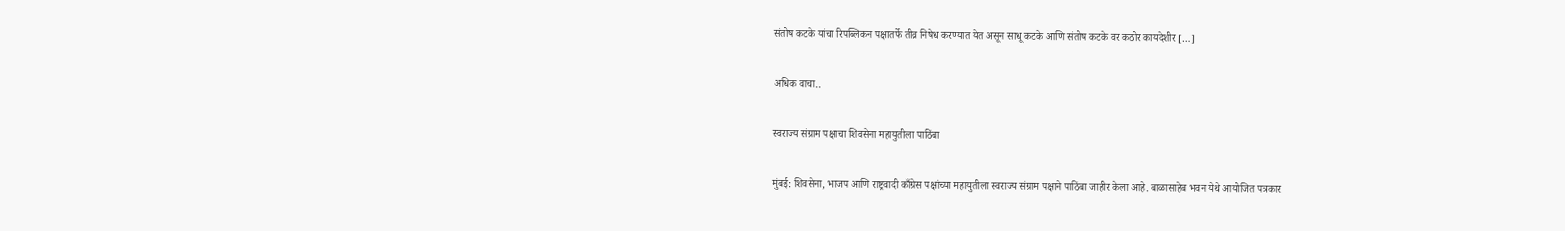संतोष कटके यांचा रिपब्लिकन पक्षातर्फे तीव्र निषेध करण्यात येत असून साधू कटके आणि संतोष कटके वर कठोर कायदेशीर […]

अधिक वाचा..

स्वराज्य संग्राम पक्षाचा शिवसेना महायुतीला पाठिंबा

मुंबई: शिवसेना, भाजप आणि राष्ट्रवादी काँग्रेस पक्षांच्या महायुतीला स्वराज्य संग्राम पक्षाने पाठिंबा जाहीर केला आहे. बाळासाहेब भवन येथे आयोजित पत्रकार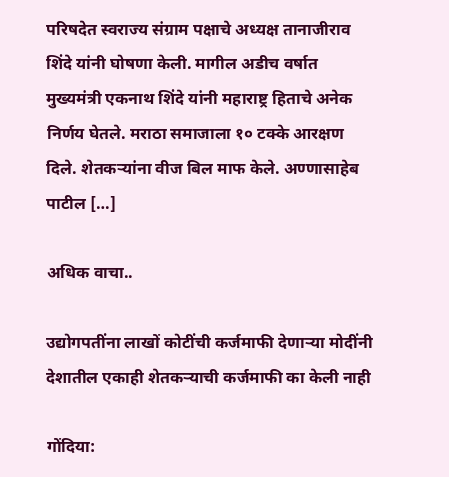परिषदेत स्वराज्य संग्राम पक्षाचे अध्यक्ष तानाजीराव शिंदे यांनी घोषणा केली. मागील अडीच वर्षात मुख्यमंत्री एकनाथ शिंदे यांनी महाराष्ट्र हिताचे अनेक निर्णय घेतले. मराठा समाजाला १० टक्के आरक्षण दिले. शेतकऱ्यांना वीज बिल माफ केले. अण्णासाहेब पाटील […]

अधिक वाचा..

उद्योगपतींना लाखों कोटींची कर्जमाफी देणाऱ्या मोदींनी देशातील एकाही शेतकऱ्याची कर्जमाफी का केली नाही

गोंदिया: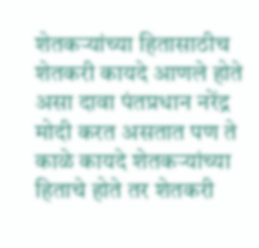शेतकऱ्यांच्या हितासाठीच शेतकरी कायदे आणले होते असा दावा पंतप्रधान नरेंद्र मोदी करत असतात पण ते काळे कायदे शेतकऱ्यांच्या हिताचे होते तर शेतकरी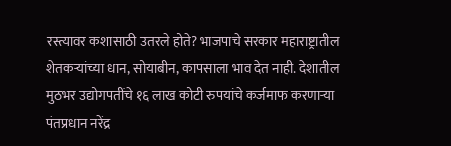रस्त्यावर कशासाठी उतरले होते? भाजपाचे सरकार महाराष्ट्रातील शेतकऱ्यांच्या धान, सोयाबीन, कापसाला भाव देत नाही. देशातील मुठभर उद्योगपतींचे १६ लाख कोटी रुपयांचे कर्जमाफ करणाऱ्या पंतप्रधान नरेंद्र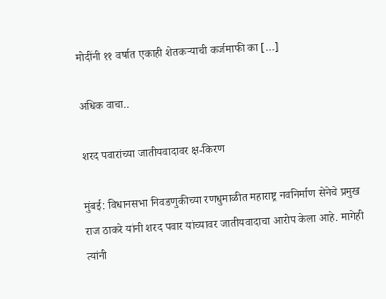मोदींनी ११ वर्षात एकाही शेतकऱ्याची कर्जमाफी का […]

अधिक वाचा..

शरद पवारांच्या जातीयवादावर क्ष-किरण

मुंबई: विधानसभा निवडणुकीच्या रणधुमाळीत महाराष्ट्र नवनिर्माण सेनेचे प्रमुख राज ठाकरे यांनी शरद पवार यांच्यावर जातीयवादाचा आरोप केला आहे. मागेही त्यांनी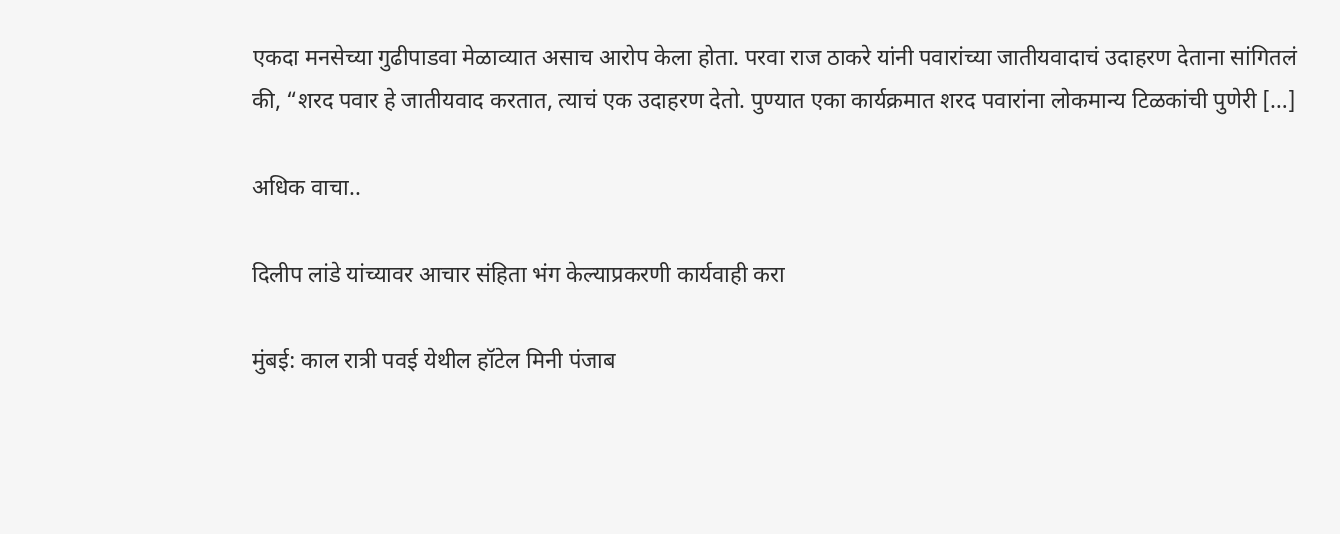एकदा मनसेच्या गुढीपाडवा मेळाव्यात असाच आरोप केला होता. परवा राज ठाकरे यांनी पवारांच्या जातीयवादाचं उदाहरण देताना सांगितलं की, “शरद पवार हे जातीयवाद करतात, त्याचं एक उदाहरण देतो. पुण्यात एका कार्यक्रमात शरद पवारांना लोकमान्य टिळकांची पुणेरी […]

अधिक वाचा..

दिलीप लांडे यांच्यावर आचार संहिता भंग केल्याप्रकरणी कार्यवाही करा

मुंबई: काल रात्री पवई येथील हॉटेल मिनी पंजाब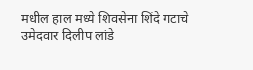मधील हाल मध्ये शिवसेना शिंदे गटाचे उमेदवार दिलीप लांडे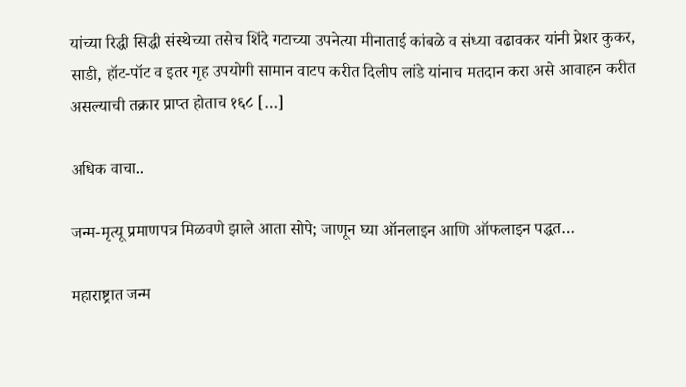यांच्या रिद्धी सिद्धी संस्थेच्या तसेच शिंदे गटाच्या उपनेत्या मीनाताई कांबळे व संध्या वढावकर यांनी प्रेशर कुकर, साडी, हॉट-पॉट व इतर गृह उपयोगी सामान वाटप करीत दिलीप लांडे यांनाच मतदान करा असे आवाहन करीत असल्याची तक्रार प्राप्त होताच १६८ […]

अधिक वाचा..

जन्म-मृत्यू प्रमाणपत्र मिळवणे झाले आता सोपे; जाणून घ्या ऑनलाइन आणि ऑफलाइन पद्धत…

महाराष्ट्रात जन्म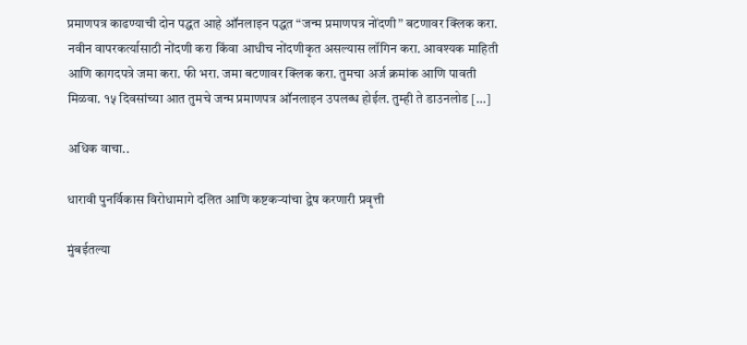प्रमाणपत्र काढण्याची दोन पद्धत आहे ऑनलाइन पद्धत “जन्म प्रमाणपत्र नोंदणी” बटणावर क्लिक करा. नवीन वापरकर्त्यासाठी नोंदणी करा किंवा आधीच नोंदणीकृत असल्यास लॉगिन करा. आवश्यक माहिती आणि कागदपत्रे जमा करा. फी भरा. जमा बटणावर क्लिक करा. तुमचा अर्ज क्रमांक आणि पावती मिळवा. १५ दिवसांच्या आत तुमचे जन्म प्रमाणपत्र ऑनलाइन उपलब्ध होईल. तुम्ही ते डाउनलोड […]

अधिक वाचा..

धारावी पुनर्विकास विरोधामागे दलित आणि कष्टकऱ्यांचा द्वेष करणारी प्रवृत्ती

मुंबईतल्या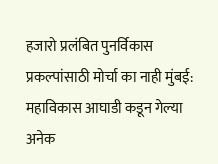हजारो प्रलंबित पुनर्विकास प्रकल्पांसाठी मोर्चा का नाही मुंबई: महाविकास आघाडी कडून गेल्या अनेक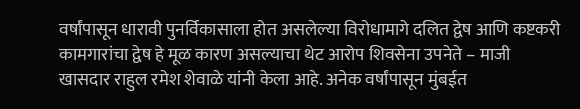वर्षांपासून धारावी पुनर्विकासाला होत असलेल्या विरोधामागे दलित द्वेष आणि कष्टकरी कामगारांचा द्वेष हे मूळ कारण असल्याचा थेट आरोप शिवसेना उपनेते – माजी खासदार राहुल रमेश शेवाळे यांनी केला आहे. अनेक वर्षांपासून मुंबईत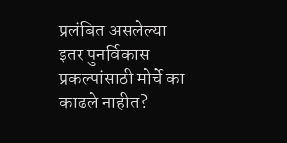प्रलंबित असलेल्या इतर पुनर्विकास प्रकल्पांसाठी मोर्चे का काढले नाहीत?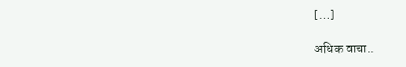[…]

अधिक वाचा..